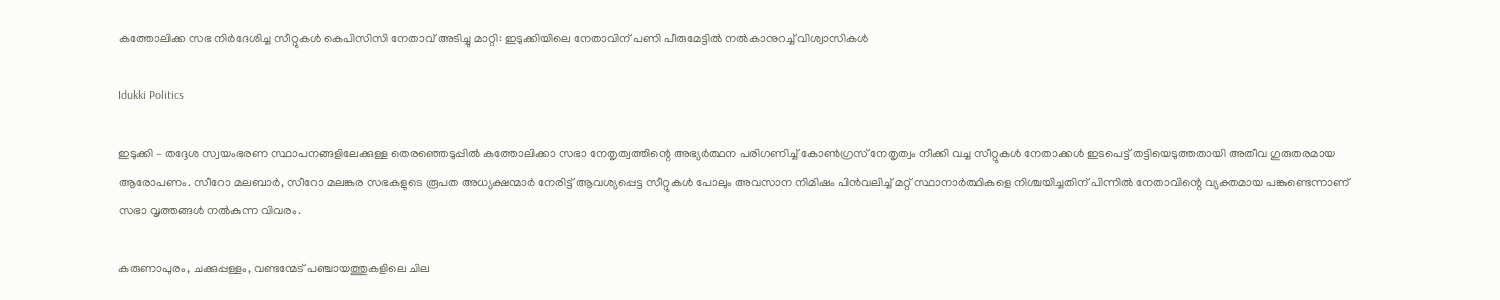കത്തോലിക്ക സഭ നിർദേശിച്ച സീറ്റുകൾ കെപിസിസി നേതാവ് അടിച്ചു മാറ്റി: ഇടുക്കിയിലെ നേതാവിന് പണി പീരുമേട്ടിൽ നൽകാനുറച്ച് വിശ്വാസികൾ

Idukki Politics

ഇടുക്കി – തദ്ദേശ സ്വയംഭരണ സ്ഥാപനങ്ങളിലേക്കുള്ള തെരഞ്ഞെടുപ്പില്‍ കത്തോലിക്കാ സഭാ നേതൃത്വത്തിന്റെ അഭ്യര്‍ത്ഥന പരിഗണിച്ച് കോണ്‍ഗ്രസ് നേതൃത്വം നീക്കി വച്ച സീറ്റുകള്‍ നേതാക്കള്‍ ഇടപെട്ട് തട്ടിയെടുത്തതായി അതീവ ഗുരുതരമായ ആരോപണം. സീറോ മലബാര്‍, സീറോ മലങ്കര സഭകളുടെ രൂപത അധ്യക്ഷന്മാര്‍ നേരിട്ട് ആവശ്യപ്പെട്ട സീറ്റുകള്‍ പോലും അവസാന നിമിഷം പിന്‍വലിച്ച് മറ്റ് സ്ഥാനാര്‍ത്ഥികളെ നിശ്ചയിച്ചതിന് പിന്നില്‍ നേതാവിന്റെ വ്യക്തമായ പങ്കുണ്ടെന്നാണ് സഭാ വൃത്തങ്ങള്‍ നല്‍കുന്ന വിവരം.

കരുണാപുരം, ചക്കുപ്പള്ളം, വണ്ടന്മേട് പഞ്ചായത്തുകളിലെ ചില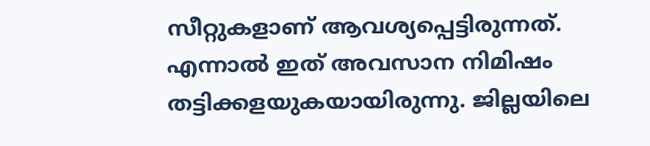സീറ്റുകളാണ് ആവശ്യപ്പെട്ടിരുന്നത്. എന്നാല്‍ ഇത് അവസാന നിമിഷം തട്ടിക്കളയുകയായിരുന്നു. ജില്ലയിലെ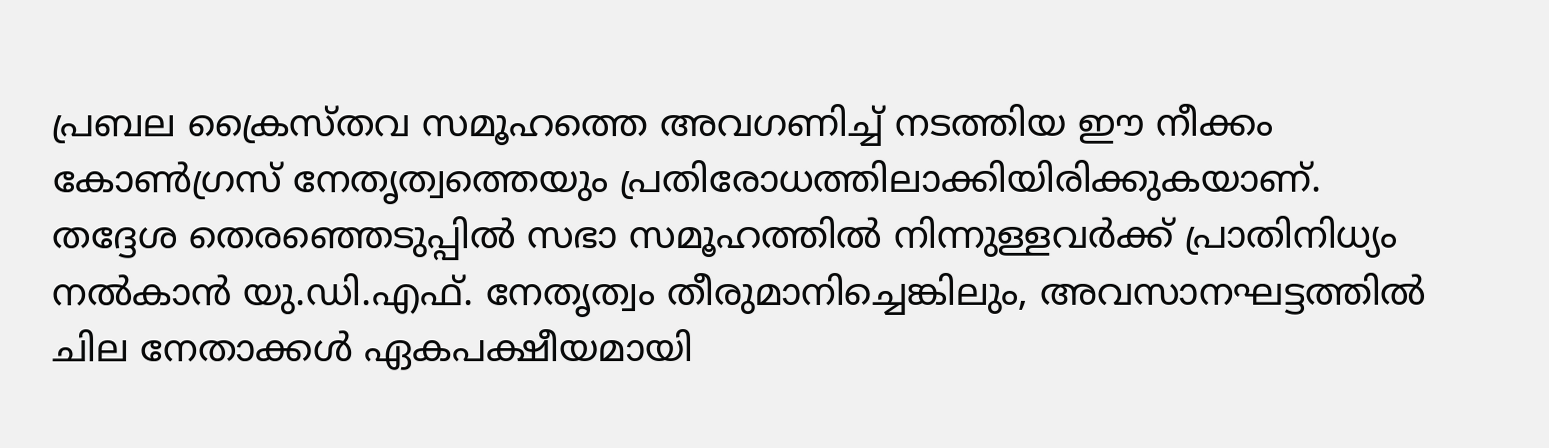പ്രബല ക്രൈസ്തവ സമൂഹത്തെ അവഗണിച്ച് നടത്തിയ ഈ നീക്കം കോണ്‍ഗ്രസ് നേതൃത്വത്തെയും പ്രതിരോധത്തിലാക്കിയിരിക്കുകയാണ്. തദ്ദേശ തെരഞ്ഞെടുപ്പില്‍ സഭാ സമൂഹത്തില്‍ നിന്നുള്ളവര്‍ക്ക് പ്രാതിനിധ്യം നല്‍കാന്‍ യു.ഡി.എഫ്. നേതൃത്വം തീരുമാനിച്ചെങ്കിലും, അവസാനഘട്ടത്തില്‍ ചില നേതാക്കള്‍ ഏകപക്ഷീയമായി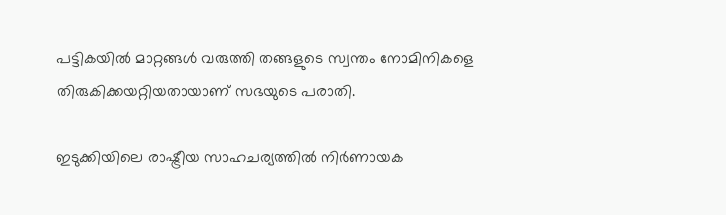പട്ടികയില്‍ മാറ്റങ്ങള്‍ വരുത്തി തങ്ങളുടെ സ്വന്തം നോമിനികളെ തിരുകിക്കയറ്റിയതായാണ് സഭയുടെ പരാതി.

ഇടുക്കിയിലെ രാഷ്ട്രീയ സാഹചര്യത്തില്‍ നിര്‍ണായക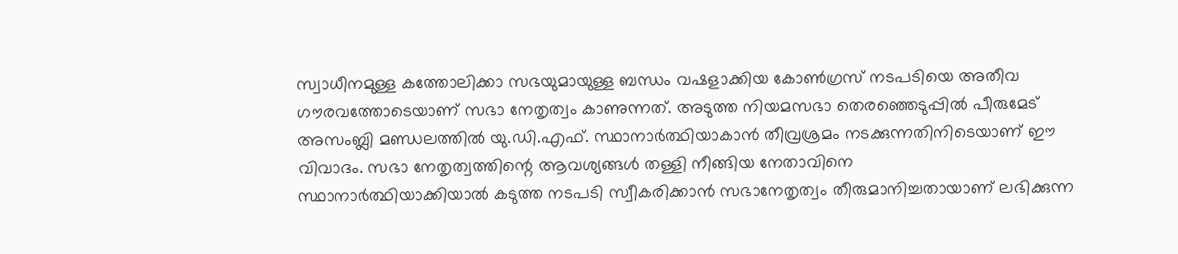സ്വാധീനമുള്ള കത്തോലിക്കാ സഭയുമായുള്ള ബന്ധം വഷളാക്കിയ കോണ്‍ഗ്രസ് നടപടിയെ അതീവ ഗൗരവത്തോടെയാണ് സഭാ നേതൃത്വം കാണുന്നത്. അടുത്ത നിയമസഭാ തെരഞ്ഞെടുപ്പില്‍ പീരുമേട് അസംബ്ലി മണ്ഡലത്തില്‍ യു.ഡി.എഫ്. സ്ഥാനാര്‍ത്ഥിയാകാന്‍ തീവ്രശ്രമം നടക്കുന്നതിനിടെയാണ് ഈ വിവാദം. സഭാ നേതൃത്വത്തിന്റെ ആവശ്യങ്ങള്‍ തള്ളി നീങ്ങിയ നേതാവിനെ
സ്ഥാനാര്‍ത്ഥിയാക്കിയാല്‍ കടുത്ത നടപടി സ്വീകരിക്കാന്‍ സഭാനേതൃത്വം തീരുമാനിച്ചതായാണ് ലഭിക്കുന്ന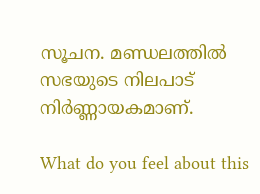സൂചന. മണ്ഡലത്തില്‍ സഭയുടെ നിലപാട് നിര്‍ണ്ണായകമാണ്.

What do you feel about this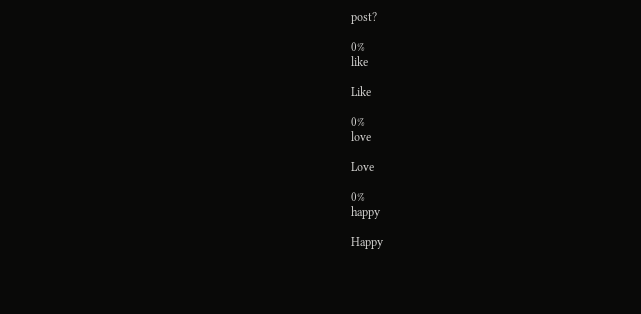post?

0%
like

Like

0%
love

Love

0%
happy

Happy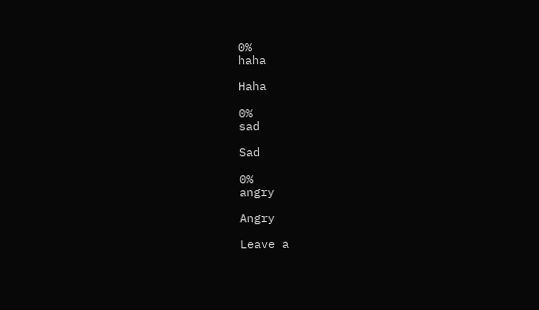0%
haha

Haha

0%
sad

Sad

0%
angry

Angry

Leave a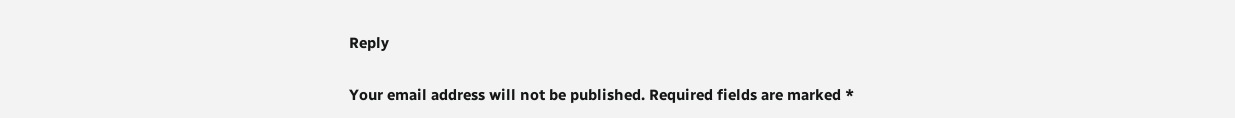Reply

Your email address will not be published. Required fields are marked *